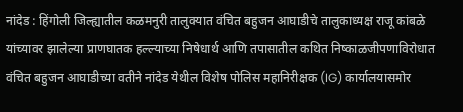नांदेड : हिंगोली जिल्ह्यातील कळमनुरी तालुक्यात वंचित बहुजन आघाडीचे तालुकाध्यक्ष राजू कांबळे यांच्यावर झालेल्या प्राणघातक हल्ल्याच्या निषेधार्थ आणि तपासातील कथित निष्काळजीपणाविरोधात वंचित बहुजन आघाडीच्या वतीने नांदेड येथील विशेष पोलिस महानिरीक्षक (IG) कार्यालयासमोर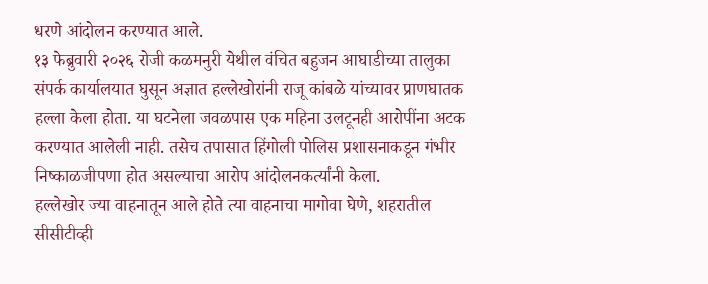धरणे आंदोलन करण्यात आले.
१३ फेब्रुवारी २०२६ रोजी कळमनुरी येथील वंचित बहुजन आघाडीच्या तालुका संपर्क कार्यालयात घुसून अज्ञात हल्लेखोरांनी राजू कांबळे यांच्यावर प्राणघातक हल्ला केला होता. या घटनेला जवळपास एक महिना उलटूनही आरोपींना अटक करण्यात आलेली नाही. तसेच तपासात हिंगोली पोलिस प्रशासनाकडून गंभीर निष्काळजीपणा होत असल्याचा आरोप आंदोलनकर्त्यांनी केला.
हल्लेखोर ज्या वाहनातून आले होते त्या वाहनाचा मागोवा घेणे, शहरातील सीसीटीव्ही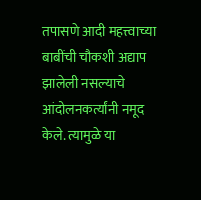तपासणे आदी महत्त्वाच्या बाबींची चौकशी अद्याप झालेली नसल्याचे आंदोलनकर्त्यांनी नमूद केले. त्यामुळे या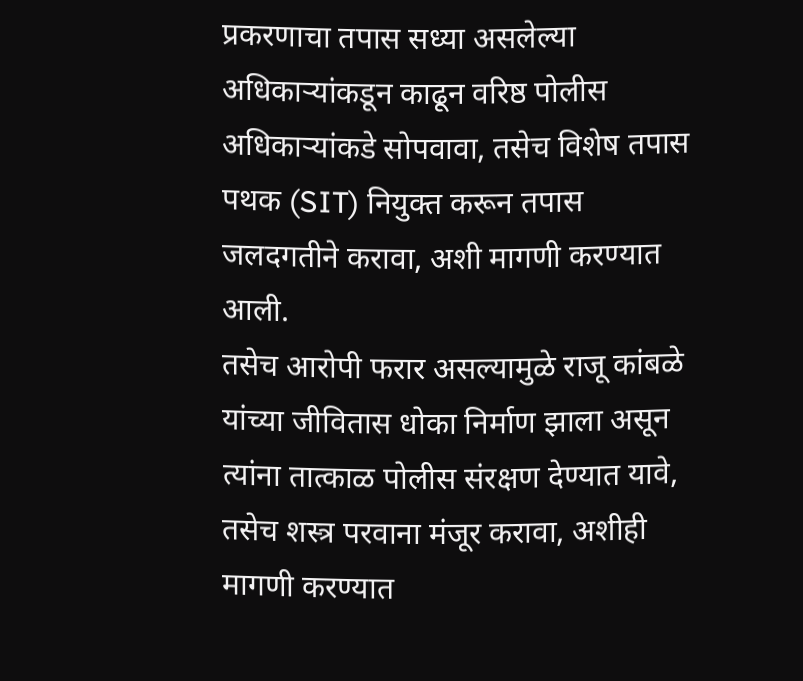प्रकरणाचा तपास सध्या असलेल्या अधिकाऱ्यांकडून काढून वरिष्ठ पोलीस अधिकाऱ्यांकडे सोपवावा, तसेच विशेष तपास पथक (SIT) नियुक्त करून तपास जलदगतीने करावा, अशी मागणी करण्यात आली.
तसेच आरोपी फरार असल्यामुळे राजू कांबळे यांच्या जीवितास धोका निर्माण झाला असून त्यांना तात्काळ पोलीस संरक्षण देण्यात यावे, तसेच शस्त्र परवाना मंजूर करावा, अशीही मागणी करण्यात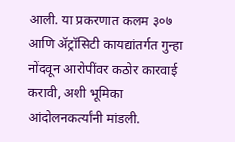आली. या प्रकरणात कलम ३०७ आणि ॲट्रॉसिटी कायद्यांतर्गत गुन्हा नोंदवून आरोपींवर कठोर कारवाई करावी, अशी भूमिका आंदोलनकर्त्यांनी मांडली.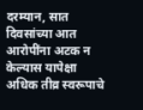दरम्यान, सात दिवसांच्या आत आरोपींना अटक न केल्यास यापेक्षा अधिक तीव्र स्वरूपाचे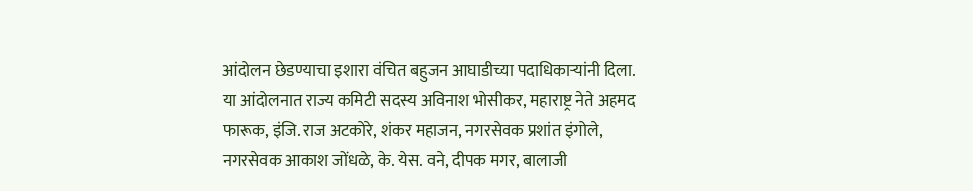आंदोलन छेडण्याचा इशारा वंचित बहुजन आघाडीच्या पदाधिकाऱ्यांनी दिला.
या आंदोलनात राज्य कमिटी सदस्य अविनाश भोसीकर, महाराष्ट्र नेते अहमद फारूक, इंजि. राज अटकोरे, शंकर महाजन, नगरसेवक प्रशांत इंगोले, नगरसेवक आकाश जोंधळे, के. येस. वने, दीपक मगर, बालाजी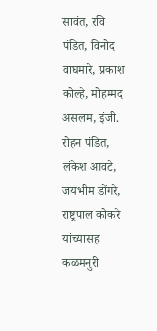सावंत, रवि पंडित, विनोद वाघमारे, प्रकाश कोल्हे, मोहम्मद असलम, इंजी. रोहन पंडित, लंकेश आवटे, जयभीम डोंगरे, राष्ट्रपाल कोकरे यांच्यासह कळमनुरी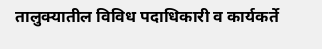तालुक्यातील विविध पदाधिकारी व कार्यकर्ते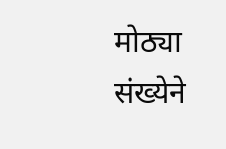मोठ्या संख्येने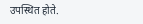उपस्थित होते.